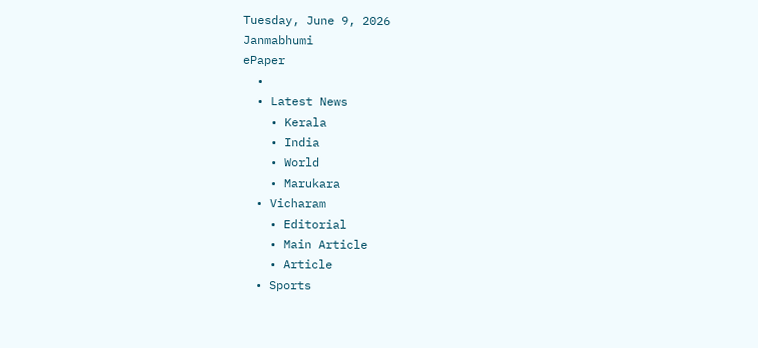Tuesday, June 9, 2026
Janmabhumi
ePaper
  •
  • Latest News
    • Kerala
    • India
    • World
    • Marukara
  • Vicharam
    • Editorial
    • Main Article
    • Article
  • Sports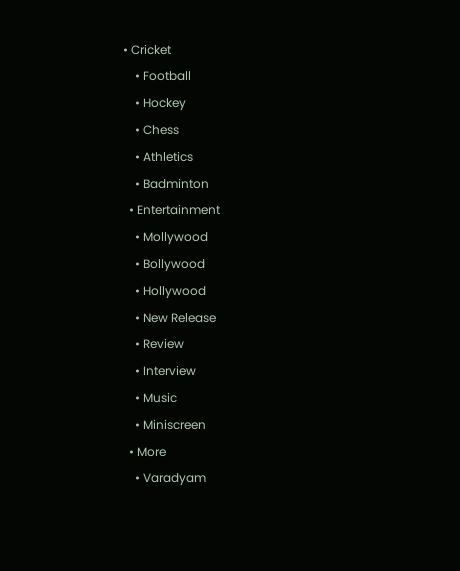• Cricket
    • Football
    • Hockey
    • Chess
    • Athletics
    • Badminton
  • Entertainment
    • Mollywood
    • Bollywood
    • Hollywood
    • New Release
    • Review
    • Interview
    • Music
    • Miniscreen
  • More
    • Varadyam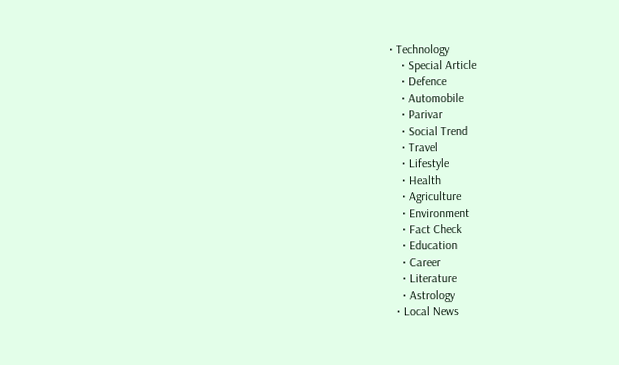• Technology
    • Special Article
    • Defence
    • Automobile
    • Parivar
    • Social Trend
    • Travel
    • Lifestyle
    • Health
    • Agriculture
    • Environment
    • Fact Check
    • Education
    • Career
    • Literature
    • Astrology
  • Local News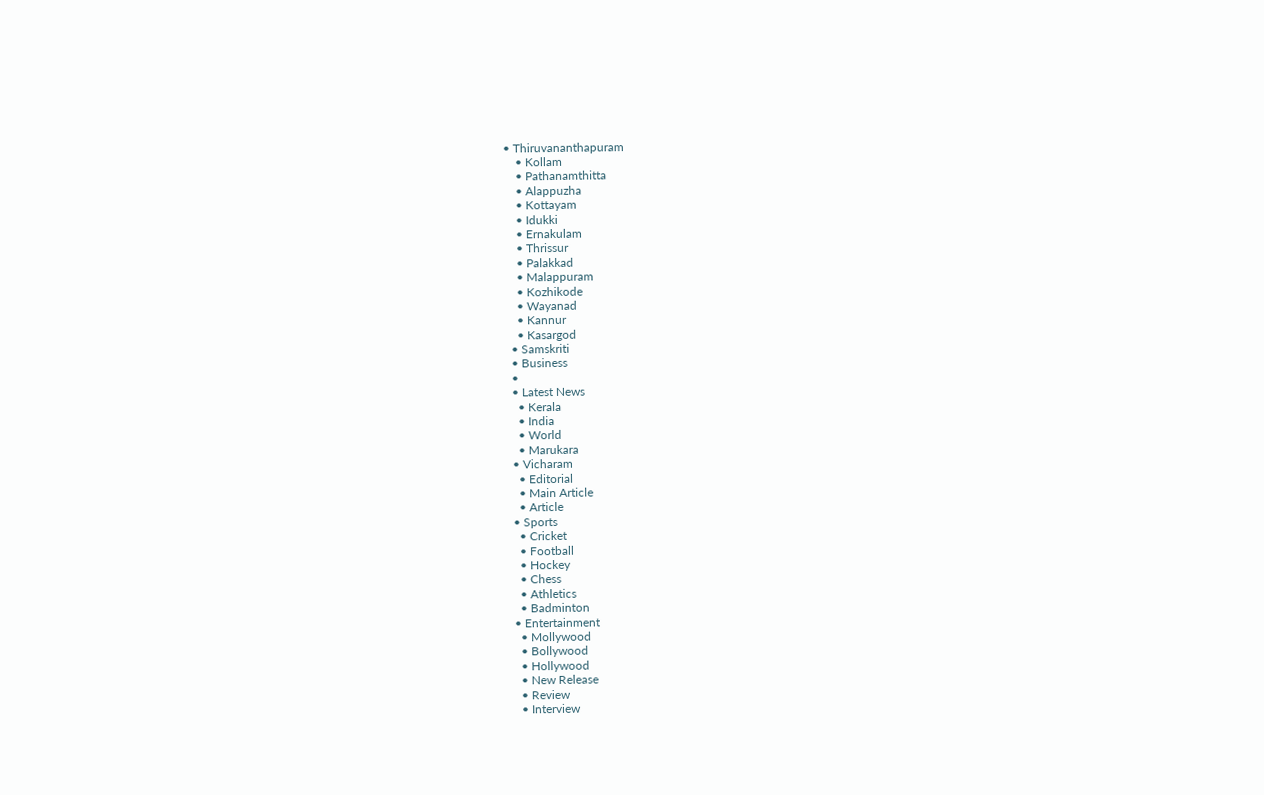• Thiruvananthapuram
    • Kollam
    • Pathanamthitta
    • Alappuzha
    • Kottayam
    • Idukki
    • Ernakulam
    • Thrissur
    • Palakkad
    • Malappuram
    • Kozhikode
    • Wayanad
    • Kannur
    • Kasargod
  • Samskriti
  • Business
  •
  • Latest News
    • Kerala
    • India
    • World
    • Marukara
  • Vicharam
    • Editorial
    • Main Article
    • Article
  • Sports
    • Cricket
    • Football
    • Hockey
    • Chess
    • Athletics
    • Badminton
  • Entertainment
    • Mollywood
    • Bollywood
    • Hollywood
    • New Release
    • Review
    • Interview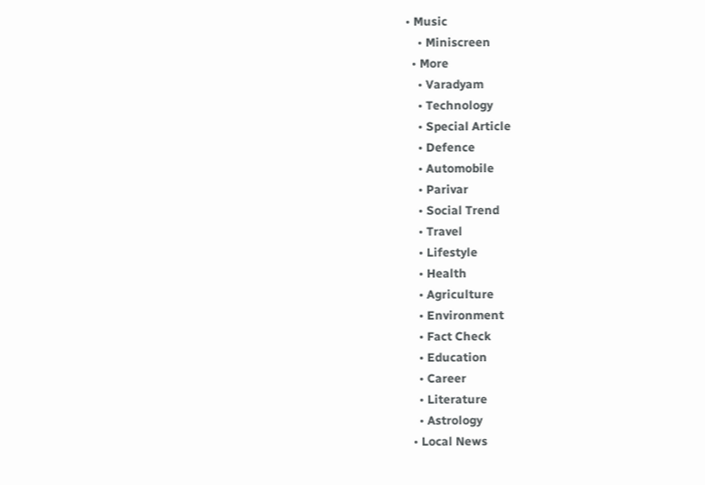• Music
    • Miniscreen
  • More
    • Varadyam
    • Technology
    • Special Article
    • Defence
    • Automobile
    • Parivar
    • Social Trend
    • Travel
    • Lifestyle
    • Health
    • Agriculture
    • Environment
    • Fact Check
    • Education
    • Career
    • Literature
    • Astrology
  • Local News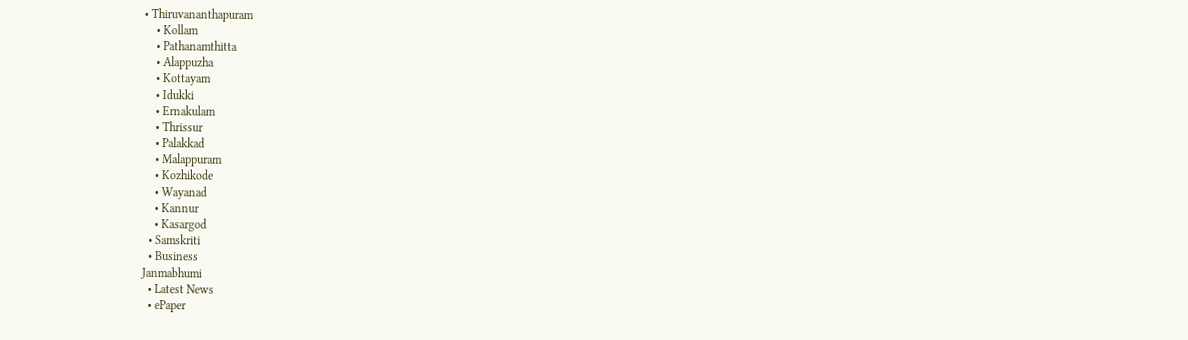• Thiruvananthapuram
    • Kollam
    • Pathanamthitta
    • Alappuzha
    • Kottayam
    • Idukki
    • Ernakulam
    • Thrissur
    • Palakkad
    • Malappuram
    • Kozhikode
    • Wayanad
    • Kannur
    • Kasargod
  • Samskriti
  • Business
Janmabhumi
  • Latest News
  • ePaper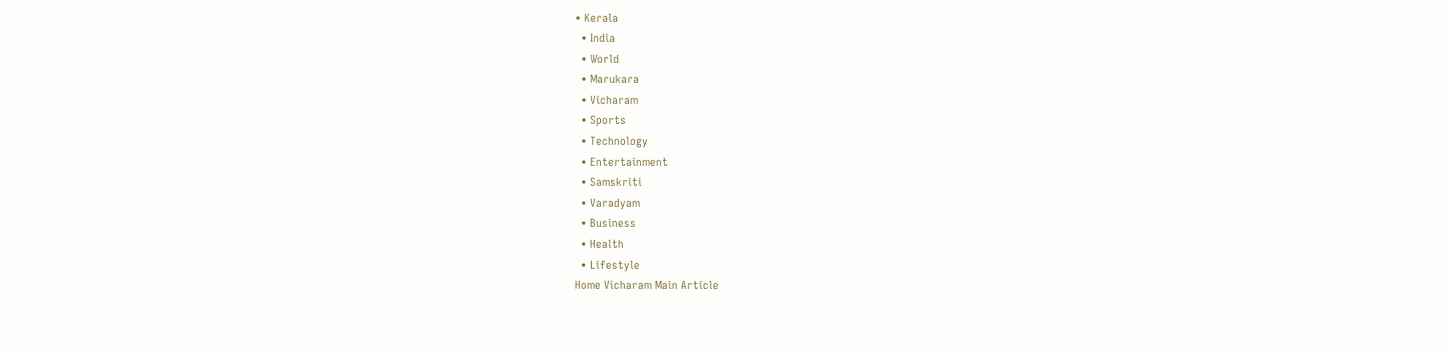• Kerala
  • India
  • World
  • Marukara
  • Vicharam
  • Sports
  • Technology
  • Entertainment
  • Samskriti
  • Varadyam
  • Business
  • Health
  • Lifestyle
Home Vicharam Main Article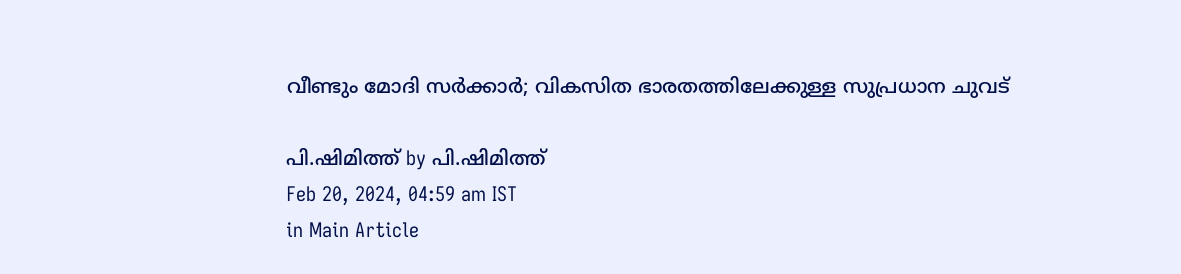വീണ്ടും മോദി സര്‍ക്കാര്‍; വികസിത ഭാരതത്തിലേക്കുള്ള സുപ്രധാന ചുവട്

പി.ഷിമിത്ത് by പി.ഷിമിത്ത്
Feb 20, 2024, 04:59 am IST
in Main Article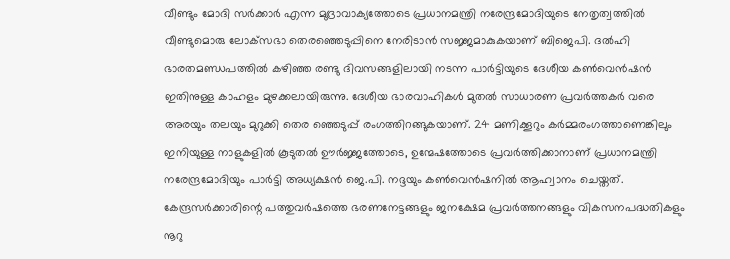വീണ്ടും മോദി സര്‍ക്കാര്‍ എന്ന മുദ്രാവാക്യത്തോടെ പ്രധാനമന്ത്രി നരേന്ദ്രമോദിയുടെ നേതൃത്വത്തില്‍ വീണ്ടുമൊരു ലോക്‌സഭാ തെരഞ്ഞെടുപ്പിനെ നേരിടാന്‍ സജ്ജമാകുകയാണ് ബിജെപി. ദല്‍ഹി ഭാരതമണ്ഡപത്തില്‍ കഴിഞ്ഞ രണ്ടു ദിവസങ്ങളിലായി നടന്ന പാര്‍ട്ടിയുടെ ദേശീയ കണ്‍വെന്‍ഷന്‍ ഇതിനുള്ള കാഹളം മുഴക്കലായിരുന്നു. ദേശീയ ഭാരവാഹികള്‍ മുതല്‍ സാധാരണ പ്രവര്‍ത്തകര്‍ വരെ അരയും തലയും മുറുക്കി തെര ഞ്ഞെടുപ്പ് രംഗത്തിറങ്ങുകയാണ്. 24 മണിക്കൂറും കര്‍മ്മരംഗത്താണെങ്കിലും ഇനിയുള്ള നാളുകളില്‍ കൂടുതല്‍ ഊര്‍ജ്ജത്തോടെ, ഉന്മേഷത്തോടെ പ്രവര്‍ത്തിക്കാനാണ് പ്രധാനമന്ത്രി നരേന്ദ്രമോദിയും പാര്‍ട്ടി അധ്യക്ഷന്‍ ജെ.പി. നദ്ദയും കണ്‍വെന്‍ഷനില്‍ ആഹ്വാനം ചെയ്തത്. കേന്ദ്രസര്‍ക്കാരിന്റെ പത്തുവര്‍ഷത്തെ ഭരണനേട്ടങ്ങളും ജനക്ഷേമ പ്രവര്‍ത്തനങ്ങളും വികസനപദ്ധതികളും നൂറു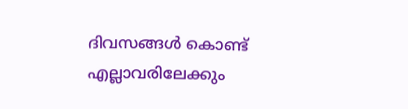ദിവസങ്ങള്‍ കൊണ്ട് എല്ലാവരിലേക്കും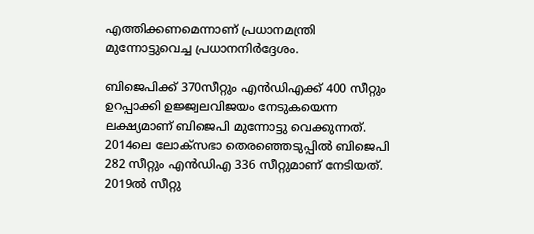എത്തിക്കണമെന്നാണ് പ്രധാനമന്ത്രി മുന്നോട്ടുവെച്ച പ്രധാനനിര്‍ദ്ദേശം.

ബിജെപിക്ക് 370സീറ്റും എന്‍ഡിഎക്ക് 400 സീറ്റും ഉറപ്പാക്കി ഉജ്ജ്വലവിജയം നേടുകയെന്ന ലക്ഷ്യമാണ് ബിജെപി മുന്നോട്ടു വെക്കുന്നത്. 2014ലെ ലോക്സഭാ തെരഞ്ഞെടുപ്പില്‍ ബിജെപി 282 സീറ്റും എന്‍ഡിഎ 336 സീറ്റുമാണ് നേടിയത്. 2019ല്‍ സീറ്റു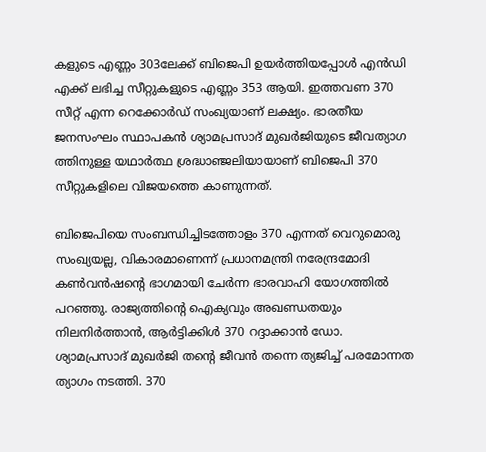കളുടെ എണ്ണം 303ലേക്ക് ബിജെപി ഉയര്‍ത്തിയപ്പോള്‍ എന്‍ഡി എക്ക് ലഭിച്ച സീറ്റുകളുടെ എണ്ണം 353 ആയി. ഇത്തവണ 370 സീറ്റ് എന്ന റെക്കോര്‍ഡ് സംഖ്യയാണ് ലക്ഷ്യം. ഭാരതീയ ജനസംഘം സ്ഥാപകന്‍ ശ്യാമപ്രസാദ് മുഖര്‍ജിയുടെ ജീവത്യാഗ ത്തിനുള്ള യഥാര്‍ത്ഥ ശ്രദ്ധാഞ്ജലിയായാണ് ബിജെപി 370 സീറ്റുകളിലെ വിജയത്തെ കാണുന്നത്.

ബിജെപിയെ സംബന്ധിച്ചിടത്തോളം 370 എന്നത് വെറുമൊരു സംഖ്യയല്ല, വികാരമാണെന്ന് പ്രധാനമന്ത്രി നരേന്ദ്രമോദി കണ്‍വന്‍ഷന്റെ ഭാഗമായി ചേര്‍ന്ന ഭാരവാഹി യോഗത്തില്‍ പറഞ്ഞു. രാജ്യത്തിന്റെ ഐക്യവും അഖണ്ഡതയും നിലനിര്‍ത്താന്‍, ആര്‍ട്ടിക്കിള്‍ 370 റദ്ദാക്കാന്‍ ഡോ. ശ്യാമപ്രസാദ് മുഖര്‍ജി തന്റെ ജീവന്‍ തന്നെ ത്യജിച്ച് പരമോന്നത ത്യാഗം നടത്തി. 370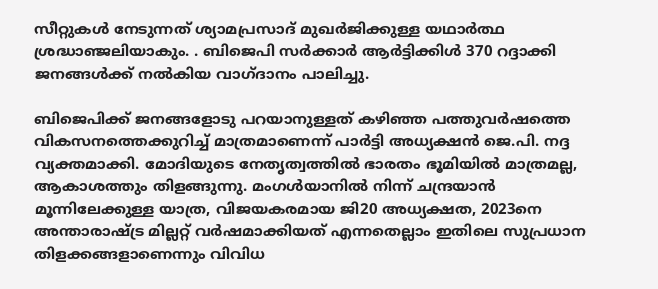സീറ്റുകള്‍ നേടുന്നത് ശ്യാമപ്രസാദ് മുഖര്‍ജിക്കുള്ള യഥാര്‍ത്ഥ ശ്രദ്ധാഞ്ജലിയാകും. . ബിജെപി സര്‍ക്കാര്‍ ആര്‍ട്ടിക്കിള്‍ 370 റദ്ദാക്കി ജനങ്ങള്‍ക്ക് നല്‍കിയ വാഗ്ദാനം പാലിച്ചു.

ബിജെപിക്ക് ജനങ്ങളോടു പറയാനുള്ളത് കഴിഞ്ഞ പത്തുവര്‍ഷത്തെ വികസനത്തെക്കുറിച്ച് മാത്രമാണെന്ന് പാര്‍ട്ടി അധ്യക്ഷന്‍ ജെ.പി. നദ്ദ വ്യക്തമാക്കി. മോദിയുടെ നേതൃത്വത്തില്‍ ഭാരതം ഭൂമിയില്‍ മാത്രമല്ല, ആകാശത്തും തിളങ്ങുന്നു. മംഗള്‍യാനില്‍ നിന്ന് ചന്ദ്രയാന്‍ മൂന്നിലേക്കുള്ള യാത്ര, വിജയകരമായ ജി20 അധ്യക്ഷത, 2023നെ അന്താരാഷ്‌ട്ര മില്ലറ്റ് വര്‍ഷമാക്കിയത് എന്നതെല്ലാം ഇതിലെ സുപ്രധാന തിളക്കങ്ങളാണെന്നും വിവിധ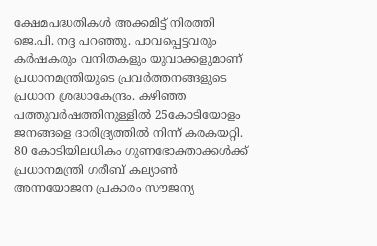ക്ഷേമപദ്ധതികള്‍ അക്കമിട്ട് നിരത്തി ജെ.പി. നദ്ദ പറഞ്ഞു. പാവപ്പെട്ടവരും കര്‍ഷകരും വനിതകളും യുവാക്കളുമാണ് പ്രധാനമന്ത്രിയുടെ പ്രവര്‍ത്തനങ്ങളുടെ പ്രധാന ശ്രദ്ധാകേന്ദ്രം. കഴിഞ്ഞ പത്തുവര്‍ഷത്തിനുള്ളില്‍ 25കോടിയോളം ജനങ്ങളെ ദാരിദ്ര്യത്തില്‍ നിന്ന് കരകയറ്റി. 80 കോടിയിലധികം ഗുണഭോക്താക്കള്‍ക്ക് പ്രധാനമന്ത്രി ഗരീബ് കല്യാണ്‍ അന്നയോജന പ്രകാരം സൗജന്യ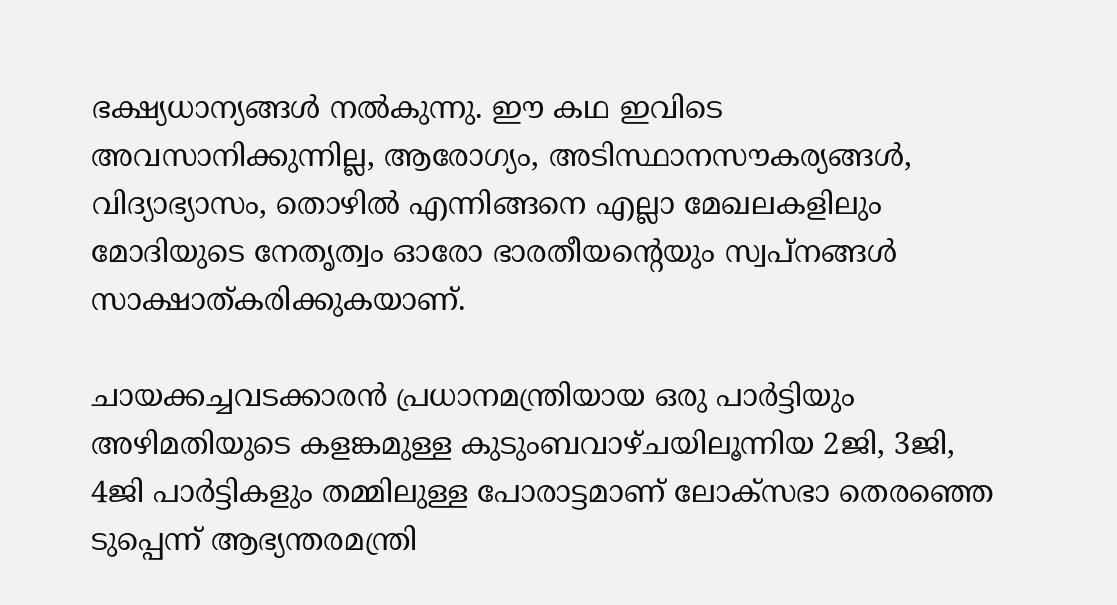ഭക്ഷ്യധാന്യങ്ങള്‍ നല്‍കുന്നു. ഈ കഥ ഇവിടെ അവസാനിക്കുന്നില്ല, ആരോഗ്യം, അടിസ്ഥാനസൗകര്യങ്ങള്‍, വിദ്യാഭ്യാസം, തൊഴില്‍ എന്നിങ്ങനെ എല്ലാ മേഖലകളിലും മോദിയുടെ നേതൃത്വം ഓരോ ഭാരതീയന്റെയും സ്വപ്‌നങ്ങള്‍ സാക്ഷാത്കരിക്കുകയാണ്.

ചായക്കച്ചവടക്കാരന്‍ പ്രധാനമന്ത്രിയായ ഒരു പാര്‍ട്ടിയും അഴിമതിയുടെ കളങ്കമുള്ള കുടുംബവാഴ്ചയിലൂന്നിയ 2ജി, 3ജി, 4ജി പാര്‍ട്ടികളും തമ്മിലുള്ള പോരാട്ടമാണ് ലോക്സഭാ തെരഞ്ഞെ ടുപ്പെന്ന് ആഭ്യന്തരമന്ത്രി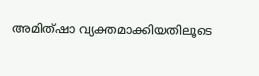അമിത്ഷാ വ്യക്തമാക്കിയതിലൂടെ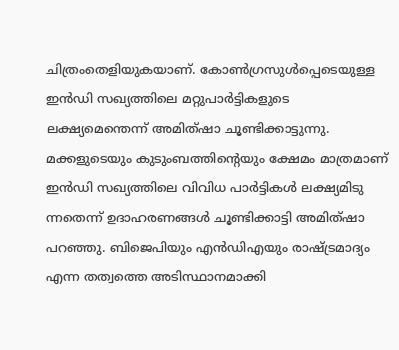ചിത്രംതെളിയുകയാണ്. കോണ്‍ഗ്രസുള്‍പ്പെടെയുള്ള ഇന്‍ഡി സഖ്യത്തിലെ മറ്റുപാര്‍ട്ടികളുടെ ലക്ഷ്യമെന്തെന്ന് അമിത്ഷാ ചൂണ്ടിക്കാട്ടുന്നു. മക്കളുടെയും കുടുംബത്തിന്റെയും ക്ഷേമം മാത്രമാണ് ഇന്‍ഡി സഖ്യത്തിലെ വിവിധ പാര്‍ട്ടികള്‍ ലക്ഷ്യമിടു ന്നതെന്ന് ഉദാഹരണങ്ങള്‍ ചൂണ്ടിക്കാട്ടി അമിത്ഷാ പറഞ്ഞു. ബിജെപിയും എന്‍ഡിഎയും രാഷ്‌ട്രമാദ്യം എന്ന തത്വത്തെ അടിസ്ഥാനമാക്കി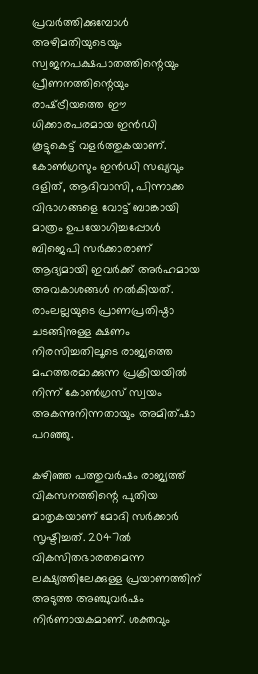പ്രവര്‍ത്തിക്കുമ്പോള്‍ അഴിമതിയുടെയും സ്വജനപക്ഷപാതത്തിന്റെയും പ്രീണനത്തിന്റെയും രാഷ്‌ട്രീയത്തെ ഈ ധിക്കാരപരമായ ഇന്‍ഡി കൂട്ടുകെട്ട് വളര്‍ത്തുകയാണ്. കോണ്‍ഗ്രസും ഇന്‍ഡി സഖ്യവും ദളിത്, ആദിവാസി, പിന്നാക്ക വിഭാഗങ്ങളെ വോട്ട് ബാങ്കായി മാത്രം ഉപയോഗിച്ചപ്പോള്‍ ബിജെപി സര്‍ക്കാരാണ് ആദ്യമായി ഇവര്‍ക്ക് അര്‍ഹമായ അവകാശങ്ങള്‍ നല്‍കിയത്. രാംലല്ലയുടെ പ്രാണപ്രതിഷ്ഠാ ചടങ്ങിനുള്ള ക്ഷണം നിരസിച്ചതിലൂടെ രാജ്യത്തെ മഹത്തരമാക്കുന്ന പ്രക്രിയയില്‍ നിന്ന് കോണ്‍ഗ്രസ് സ്വയം അകന്നുനിന്നതായും അമിത്ഷാ പറഞ്ഞു.

കഴിഞ്ഞ പത്തുവര്‍ഷം രാജ്യത്ത് വികസനത്തിന്റെ പുതിയ മാതൃകയാണ് മോദി സര്‍ക്കാര്‍ സൃഷ്ടിച്ചത്. 2047ല്‍ വികസിതഭാരതമെന്ന ലക്ഷ്യത്തിലേക്കുള്ള പ്രയാണത്തിന് അടുത്ത അഞ്ചുവര്‍ഷം നിര്‍ണായകമാണ്. ശക്തവും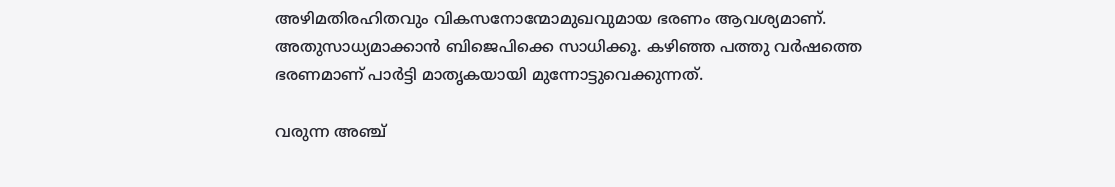അഴിമതിരഹിതവും വികസനോന്മോമുഖവുമായ ഭരണം ആവശ്യമാണ്. അതുസാധ്യമാക്കാന്‍ ബിജെപിക്കെ സാധിക്കൂ. കഴിഞ്ഞ പത്തു വര്‍ഷത്തെ ഭരണമാണ് പാര്‍ട്ടി മാതൃകയായി മുന്നോട്ടുവെക്കുന്നത്.

വരുന്ന അഞ്ച്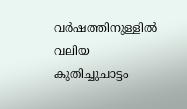വര്‍ഷത്തിനുള്ളില്‍ വലിയ കുതിച്ചുചാട്ടം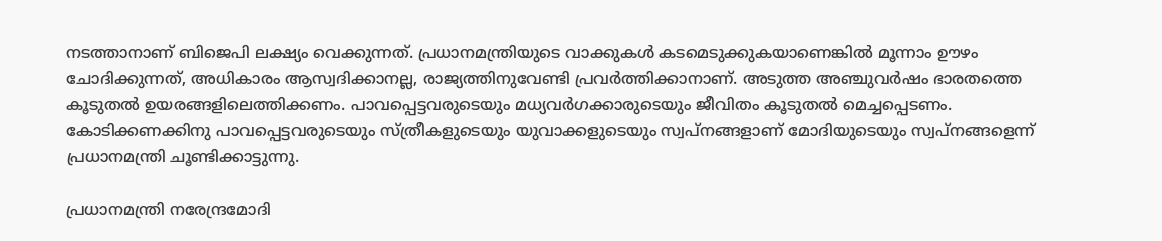നടത്താനാണ് ബിജെപി ലക്ഷ്യം വെക്കുന്നത്. പ്രധാനമന്ത്രിയുടെ വാക്കുകള്‍ കടമെടുക്കുകയാണെങ്കില്‍ മൂന്നാം ഊഴം ചോദിക്കുന്നത്, അധികാരം ആസ്വദിക്കാനല്ല, രാജ്യത്തിനുവേണ്ടി പ്രവര്‍ത്തിക്കാനാണ്. അടുത്ത അഞ്ചുവര്‍ഷം ഭാരതത്തെ കൂടുതല്‍ ഉയരങ്ങളിലെത്തിക്കണം. പാവപ്പെട്ടവരുടെയും മധ്യവര്‍ഗക്കാരുടെയും ജീവിതം കൂടുതല്‍ മെച്ചപ്പെടണം. കോടിക്കണക്കിനു പാവപ്പെട്ടവരുടെയും സ്ത്രീകളുടെയും യുവാക്കളുടെയും സ്വപ്‌നങ്ങളാണ് മോദിയുടെയും സ്വപ്‌നങ്ങളെന്ന് പ്രധാനമന്ത്രി ചൂണ്ടിക്കാട്ടുന്നു.

പ്രധാനമന്ത്രി നരേന്ദ്രമോദി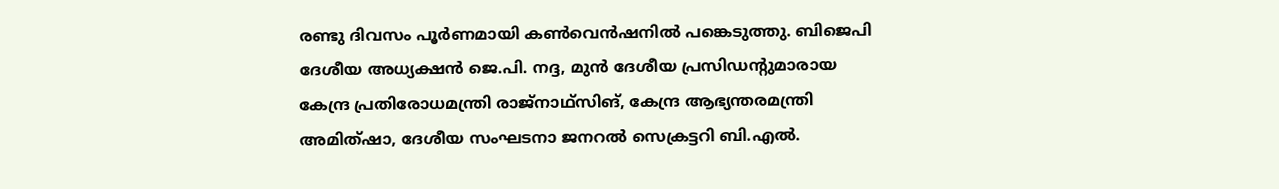രണ്ടു ദിവസം പൂര്‍ണമായി കണ്‍വെന്‍ഷനില്‍ പങ്കെടുത്തു. ബിജെപി ദേശീയ അധ്യക്ഷന്‍ ജെ.പി. നദ്ദ, മുന്‍ ദേശീയ പ്രസിഡന്റുമാരായ കേന്ദ്ര പ്രതിരോധമന്ത്രി രാജ്നാഥ്സിങ്, കേന്ദ്ര ആഭ്യന്തരമന്ത്രി അമിത്ഷാ, ദേശീയ സംഘടനാ ജനറല്‍ സെക്രട്ടറി ബി.എല്‍.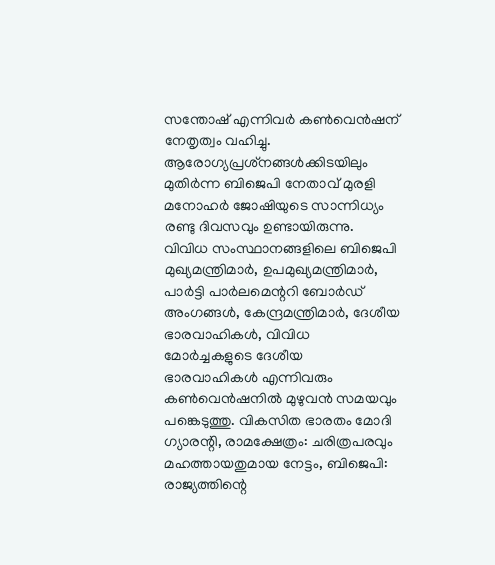സന്തോഷ് എന്നിവര്‍ കണ്‍വെന്‍ഷന് നേതൃത്വം വഹിച്ചു. ആരോഗ്യപ്രശ്‌നങ്ങള്‍ക്കിടയിലും മുതിര്‍ന്ന ബിജെപി നേതാവ് മുരളി മനോഹര്‍ ജോഷിയുടെ സാന്നിധ്യം രണ്ടു ദിവസവും ഉണ്ടായിരുന്നു. വിവിധ സംസ്ഥാനങ്ങളിലെ ബിജെപി മുഖ്യമന്ത്രിമാര്‍, ഉപമുഖ്യമന്ത്രിമാര്‍, പാര്‍ട്ടി പാര്‍ലമെന്ററി ബോര്‍ഡ് അംഗങ്ങള്‍, കേന്ദ്രമന്ത്രിമാര്‍, ദേശീയ ഭാരവാഹികള്‍, വിവിധ മോര്‍ച്ചകളുടെ ദേശീയ ഭാരവാഹികള്‍ എന്നിവരും കണ്‍വെന്‍ഷനില്‍ മുഴുവന്‍ സമയവും പങ്കെടുത്തു. വികസിത ഭാരതം മോദി ഗ്യാരന്റി, രാമക്ഷേത്രം: ചരിത്രപരവും മഹത്തായതുമായ നേട്ടം, ബിജെപി: രാജ്യത്തിന്റെ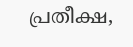പ്രതീക്ഷ,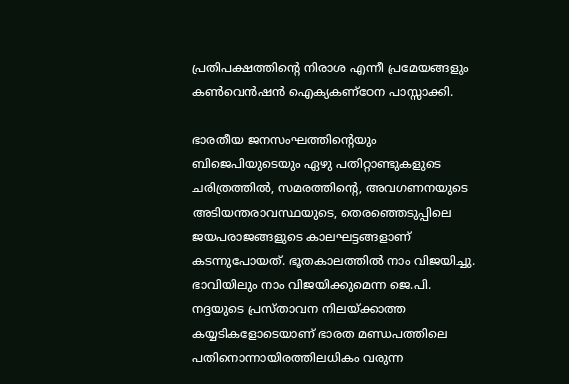പ്രതിപക്ഷത്തിന്റെ നിരാശ എന്നീ പ്രമേയങ്ങളും കണ്‍വെന്‍ഷന്‍ ഐക്യകണ്‌ഠേന പാസ്സാക്കി.

ഭാരതീയ ജനസംഘത്തിന്റെയും ബിജെപിയുടെയും ഏഴു പതിറ്റാണ്ടുകളുടെ ചരിത്രത്തില്‍, സമരത്തിന്റെ, അവഗണനയുടെ അടിയന്തരാവസ്ഥയുടെ, തെരഞ്ഞെടുപ്പിലെ ജയപരാജങ്ങളുടെ കാലഘട്ടങ്ങളാണ് കടന്നുപോയത്. ഭൂതകാലത്തില്‍ നാം വിജയിച്ചു. ഭാവിയിലും നാം വിജയിക്കുമെന്ന ജെ.പി. നദ്ദയുടെ പ്രസ്താവന നിലയ്‌ക്കാത്ത കയ്യടികളോടെയാണ് ഭാരത മണ്ഡപത്തിലെ പതിനൊന്നായിരത്തിലധികം വരുന്ന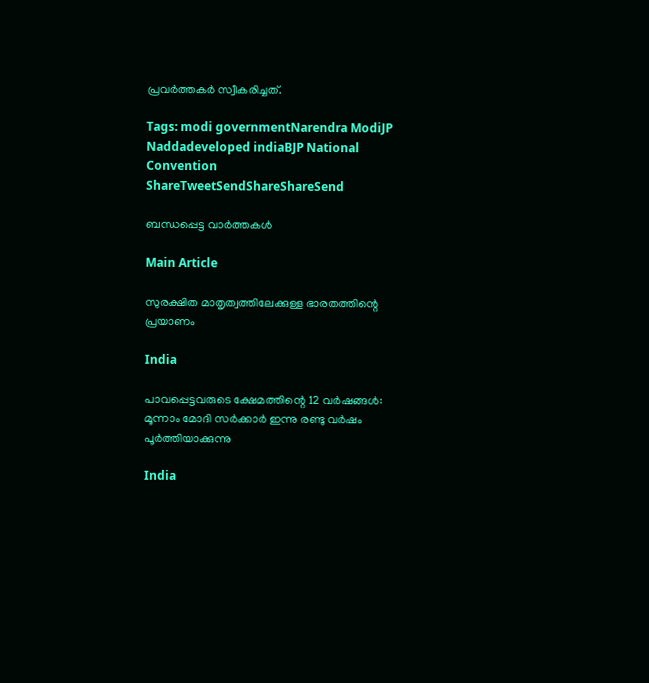പ്രവര്‍ത്തകര്‍ സ്വീകരിച്ചത്.

Tags: modi governmentNarendra ModiJP Naddadeveloped indiaBJP National Convention
ShareTweetSendShareShareSend

ബന്ധപ്പെട്ട വാര്‍ത്തകള്‍

Main Article

സുരക്ഷിത മാതൃത്വത്തിലേക്കുള്ള ഭാരതത്തിന്റെ പ്രയാണം

India

പാവപ്പെട്ടവരുടെ ക്ഷേമത്തിന്റെ 12 വര്‍ഷങ്ങള്‍: മൂന്നാം മോദി സര്‍ക്കാര്‍ ഇന്നു രണ്ടു വര്‍ഷം പൂര്‍ത്തിയാക്കുന്നു

India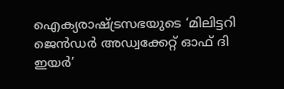ഐക്യരാഷ്‌ട്രസഭയുടെ ‘മിലിട്ടറി ജെൻഡർ അഡ്വക്കേറ്റ് ഓഫ് ദി ഇയർ’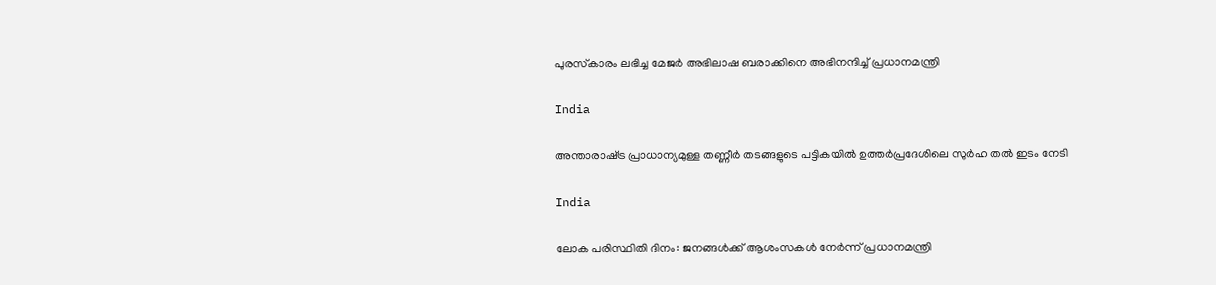പുരസ്‌കാരം ലഭിച്ച മേജർ അഭിലാഷ ബരാക്കിനെ അഭിനന്ദിച്ച് പ്രധാനമന്ത്രി

India

അന്താരാഷ്‌ട്ര പ്രാധാന്യമുള്ള തണ്ണീര്‍ തടങ്ങളുടെ പട്ടികയില്‍ ഉത്തര്‍പ്രദേശിലെ സുര്‍ഹ തല്‍ ഇടം നേടി

India

ലോക പരിസ്ഥിതി ദിനം: ജനങ്ങൾക്ക് ആശംസകൾ നേർന്ന് പ്രധാനമന്ത്രി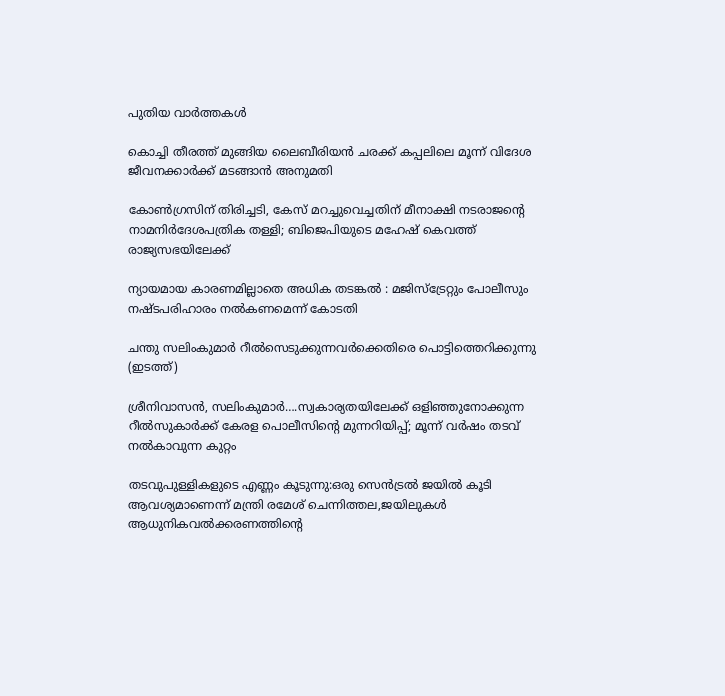പുതിയ വാര്‍ത്തകള്‍

കൊച്ചി തീരത്ത് മുങ്ങിയ ലൈബീരിയന്‍ ചരക്ക് കപ്പലിലെ മൂന്ന് വിദേശ ജീവനക്കാര്‍ക്ക് മടങ്ങാന്‍ അനുമതി

കോണ്‍ഗ്രസിന് തിരിച്ചടി, കേസ് മറച്ചുവെച്ചതിന് മീനാക്ഷി നടരാജന്റെ നാമനിര്‍ദേശപത്രിക തള്ളി; ബിജെപിയുടെ മഹേഷ് കെവത്ത് രാജ്യസഭയിലേക്ക്

ന്യായമായ കാരണമില്ലാതെ അധിക തടങ്കല്‍ : മജിസ്ട്രേറ്റും പോലീസും നഷ്ടപരിഹാരം നല്‍കണമെന്ന് കോടതി

ചന്തു സലിംകുമാര്‍ റീല്‍സെടുക്കുന്നവര്‍ക്കെതിരെ പൊട്ടിത്തെറിക്കുന്നു (ഇടത്ത്)

ശ്രീനിവാസന്‍, സലിംകുമാര്‍….സ്വകാര്യതയിലേക്ക് ഒളിഞ്ഞുനോക്കുന്ന റീല്‍സുകാര്‍ക്ക് കേരള പൊലീസിന്റെ മുന്നറിയിപ്പ്; മൂന്ന് വര്‍ഷം തടവ് നല്‍കാവുന്ന കുറ്റം

തടവുപുള്ളികളുടെ എണ്ണം കൂടുന്നു:ഒരു സെന്‍ട്രല്‍ ജയില്‍ കൂടി ആവശ്യമാണെന്ന് മന്ത്രി രമേശ് ചെന്നിത്തല,ജയിലുകള്‍ ആധുനികവല്‍ക്കരണത്തിന്റെ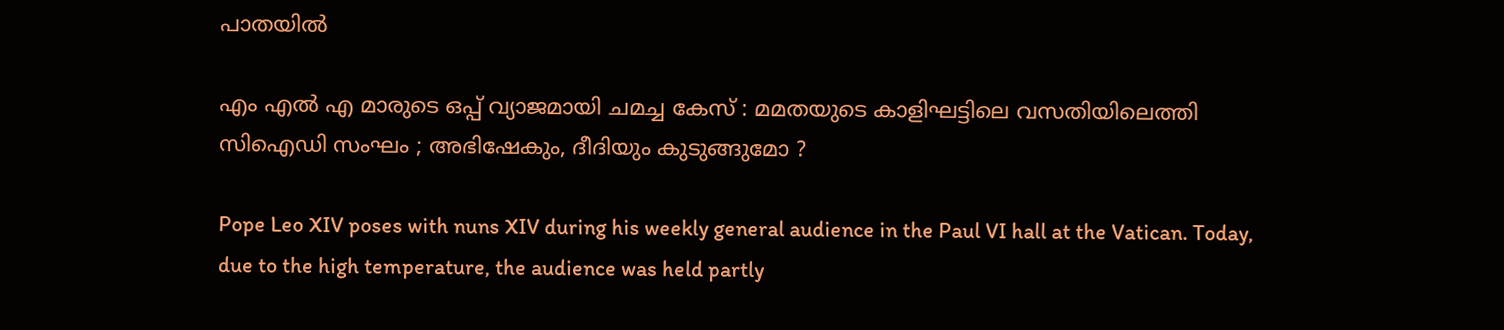പാതയില്‍

എം എൽ എ മാരുടെ ഒപ്പ് വ്യാജമായി ചമച്ച കേസ് : മമതയുടെ കാളിഘട്ടിലെ വസതിയിലെത്തി സിഐഡി സംഘം ; അഭിഷേകും, ദീദിയും കുടുങ്ങുമോ ?

Pope Leo XIV poses with nuns XIV during his weekly general audience in the Paul VI hall at the Vatican. Today, due to the high temperature, the audience was held partly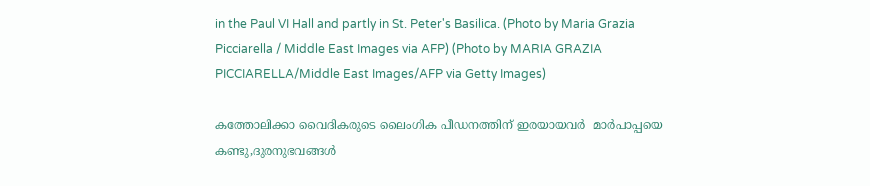in the Paul VI Hall and partly in St. Peter's Basilica. (Photo by Maria Grazia Picciarella / Middle East Images via AFP) (Photo by MARIA GRAZIA PICCIARELLA/Middle East Images/AFP via Getty Images)

കത്തോലിക്കാ വൈദികരുടെ ലൈംഗിക പീഡനത്തിന് ഇരയായവര്‍  മാര്‍പാപ്പയെ കണ്ടു,ദുരനുഭവങ്ങള്‍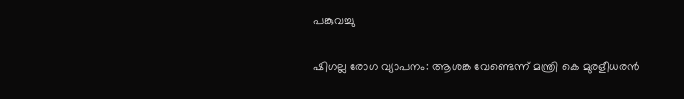പങ്കുവച്ചു

ഷിഗല്ല രോഗ വ്യാപനം: ആശങ്ക വേണ്ടെന്ന് മന്ത്രി കെ മുരളീധരന്‍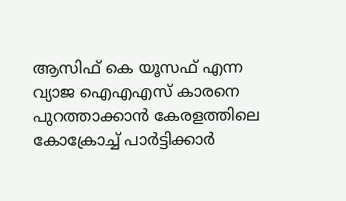ആസിഫ് കെ യൂസഫ് എന്ന വ്യാജ ഐഎഎസ് കാരനെ പുറത്താക്കാന്‍ കേരളത്തിലെ കോക്രോച്ച് പാര്‍ട്ടിക്കാര്‍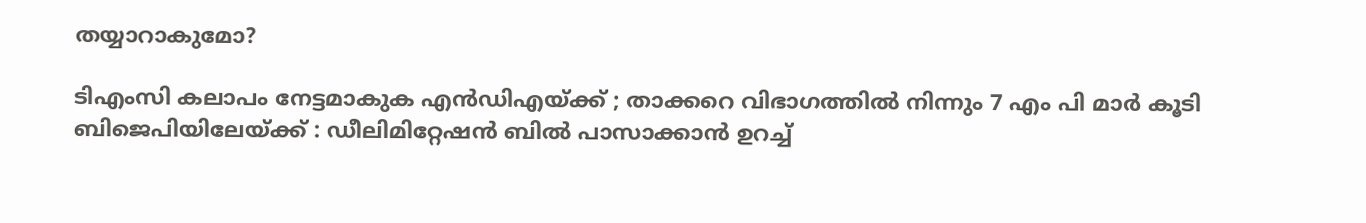തയ്യാറാകുമോ?

ടിഎംസി കലാപം നേട്ടമാകുക എൻഡിഎയ്‌ക്ക് ; താക്കറെ വിഭാഗത്തിൽ നിന്നും 7 എം പി മാർ കൂടി ബിജെപിയിലേയ്‌ക്ക് : ഡീലിമിറ്റേഷൻ ബിൽ പാസാക്കാൻ ഉറച്ച്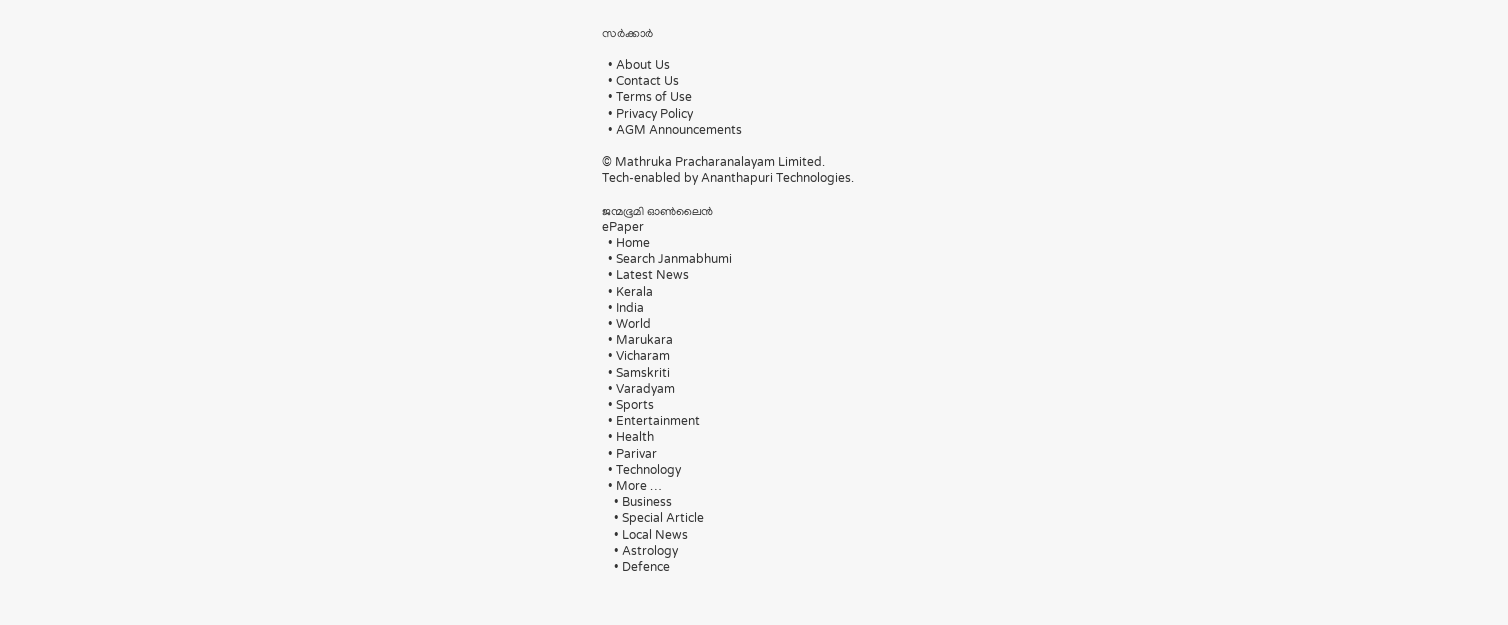സർക്കാർ

  • About Us
  • Contact Us
  • Terms of Use
  • Privacy Policy
  • AGM Announcements

© Mathruka Pracharanalayam Limited.
Tech-enabled by Ananthapuri Technologies.

ജന്മഭൂമി ഓണ്‍ലൈന്‍
ePaper
  • Home
  • Search Janmabhumi
  • Latest News
  • Kerala
  • India
  • World
  • Marukara
  • Vicharam
  • Samskriti
  • Varadyam
  • Sports
  • Entertainment
  • Health
  • Parivar
  • Technology
  • More …
    • Business
    • Special Article
    • Local News
    • Astrology
    • Defence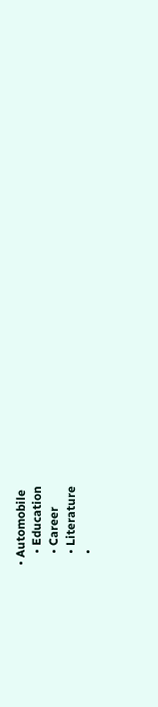• Automobile
    • Education
    • Career
    • Literature
    •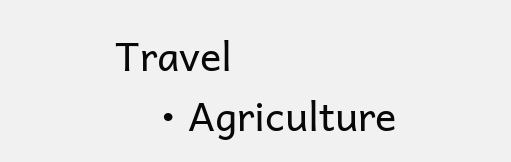Travel
    • Agriculture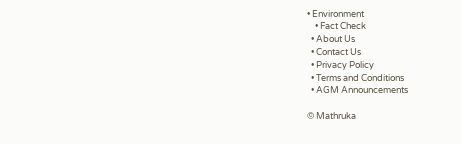• Environment
    • Fact Check
  • About Us
  • Contact Us
  • Privacy Policy
  • Terms and Conditions
  • AGM Announcements

© Mathruka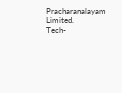Pracharanalayam Limited.
Tech-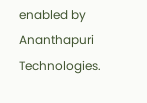enabled by Ananthapuri Technologies.